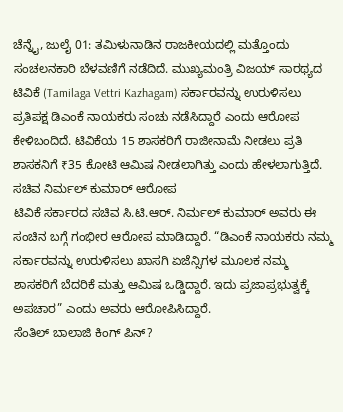ಚೆನ್ನೈ, ಜುಲೈ 01: ತಮಿಳುನಾಡಿನ ರಾಜಕೀಯದಲ್ಲಿ ಮತ್ತೊಂದು ಸಂಚಲನಕಾರಿ ಬೆಳವಣಿಗೆ ನಡೆದಿದೆ. ಮುಖ್ಯಮಂತ್ರಿ ವಿಜಯ್ ಸಾರಥ್ಯದ ಟಿವಿಕೆ (Tamilaga Vettri Kazhagam) ಸರ್ಕಾರವನ್ನು ಉರುಳಿಸಲು ಪ್ರತಿಪಕ್ಷ ಡಿಎಂಕೆ ನಾಯಕರು ಸಂಚು ನಡೆಸಿದ್ದಾರೆ ಎಂದು ಆರೋಪ ಕೇಳಿಬಂದಿದೆ. ಟಿವಿಕೆಯ 15 ಶಾಸಕರಿಗೆ ರಾಜೀನಾಮೆ ನೀಡಲು ಪ್ರತಿ ಶಾಸಕನಿಗೆ ₹35 ಕೋಟಿ ಆಮಿಷ ನೀಡಲಾಗಿತ್ತು ಎಂದು ಹೇಳಲಾಗುತ್ತಿದೆ.
ಸಚಿವ ನಿರ್ಮಲ್ ಕುಮಾರ್ ಆರೋಪ
ಟಿವಿಕೆ ಸರ್ಕಾರದ ಸಚಿವ ಸಿ.ಟಿ.ಆರ್. ನಿರ್ಮಲ್ ಕುಮಾರ್ ಅವರು ಈ ಸಂಚಿನ ಬಗ್ಗೆ ಗಂಭೀರ ಆರೋಪ ಮಾಡಿದ್ದಾರೆ. “ಡಿಎಂಕೆ ನಾಯಕರು ನಮ್ಮ ಸರ್ಕಾರವನ್ನು ಉರುಳಿಸಲು ಖಾಸಗಿ ಏಜೆನ್ಸಿಗಳ ಮೂಲಕ ನಮ್ಮ ಶಾಸಕರಿಗೆ ಬೆದರಿಕೆ ಮತ್ತು ಆಮಿಷ ಒಡ್ಡಿದ್ದಾರೆ. ಇದು ಪ್ರಜಾಪ್ರಭುತ್ವಕ್ಕೆ ಅಪಚಾರ” ಎಂದು ಅವರು ಆರೋಪಿಸಿದ್ದಾರೆ.
ಸೆಂತಿಲ್ ಬಾಲಾಜಿ ಕಿಂಗ್ ಪಿನ್?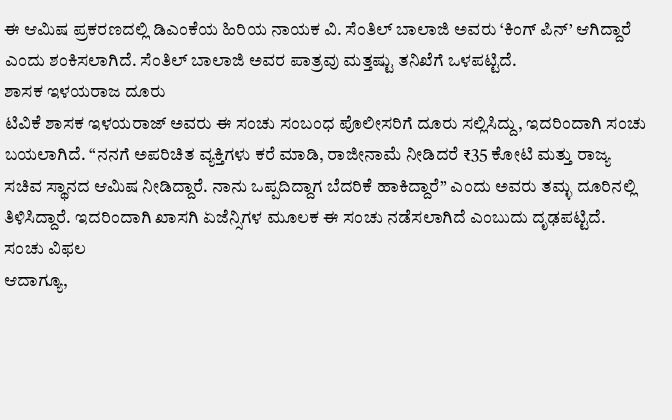ಈ ಆಮಿಷ ಪ್ರಕರಣದಲ್ಲಿ ಡಿಎಂಕೆಯ ಹಿರಿಯ ನಾಯಕ ವಿ. ಸೆಂತಿಲ್ ಬಾಲಾಜಿ ಅವರು ‘ಕಿಂಗ್ ಪಿನ್’ ಆಗಿದ್ದಾರೆ ಎಂದು ಶಂಕಿಸಲಾಗಿದೆ. ಸೆಂತಿಲ್ ಬಾಲಾಜಿ ಅವರ ಪಾತ್ರವು ಮತ್ತಷ್ಟು ತನಿಖೆಗೆ ಒಳಪಟ್ಟಿದೆ.
ಶಾಸಕ ಇಳಯರಾಜ ದೂರು
ಟಿವಿಕೆ ಶಾಸಕ ಇಳಯರಾಜ್ ಅವರು ಈ ಸಂಚು ಸಂಬಂಧ ಪೊಲೀಸರಿಗೆ ದೂರು ಸಲ್ಲಿಸಿದ್ದು, ಇದರಿಂದಾಗಿ ಸಂಚು ಬಯಲಾಗಿದೆ. “ನನಗೆ ಅಪರಿಚಿತ ವ್ಯಕ್ತಿಗಳು ಕರೆ ಮಾಡಿ, ರಾಜೀನಾಮೆ ನೀಡಿದರೆ ₹35 ಕೋಟಿ ಮತ್ತು ರಾಜ್ಯ ಸಚಿವ ಸ್ಥಾನದ ಆಮಿಷ ನೀಡಿದ್ದಾರೆ. ನಾನು ಒಪ್ಪದಿದ್ದಾಗ ಬೆದರಿಕೆ ಹಾಕಿದ್ದಾರೆ” ಎಂದು ಅವರು ತಮ್ಳ ದೂರಿನಲ್ಲಿ ತಿಳಿಸಿದ್ದಾರೆ. ಇದರಿಂದಾಗಿ ಖಾಸಗಿ ಏಜೆನ್ಸಿಗಳ ಮೂಲಕ ಈ ಸಂಚು ನಡೆಸಲಾಗಿದೆ ಎಂಬುದು ದೃಢಪಟ್ಟಿದೆ.
ಸಂಚು ವಿಫಲ
ಆದಾಗ್ಯೂ,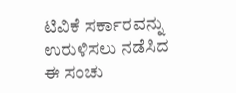ಟಿವಿಕೆ ಸರ್ಕಾರವನ್ನು ಉರುಳಿಸಲು ನಡೆಸಿದ ಈ ಸಂಚು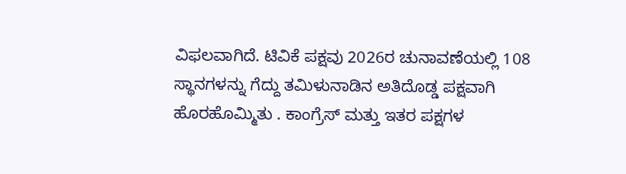ವಿಫಲವಾಗಿದೆ. ಟಿವಿಕೆ ಪಕ್ಷವು 2026ರ ಚುನಾವಣೆಯಲ್ಲಿ 108 ಸ್ಥಾನಗಳನ್ನು ಗೆದ್ದು ತಮಿಳುನಾಡಿನ ಅತಿದೊಡ್ಡ ಪಕ್ಷವಾಗಿ ಹೊರಹೊಮ್ಮಿತು . ಕಾಂಗ್ರೆಸ್ ಮತ್ತು ಇತರ ಪಕ್ಷಗಳ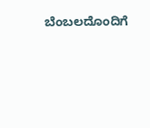ಬೆಂಬಲದೊಂದಿಗೆ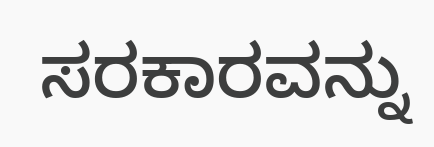ಸರಕಾರವನ್ನು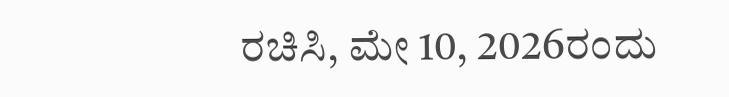ರಚಿಸಿ, ಮೇ 10, 2026ರಂದು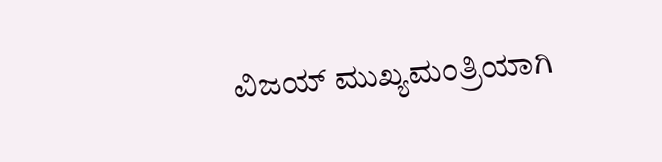ವಿಜಯ್ ಮುಖ್ಯಮಂತ್ರಿಯಾಗಿ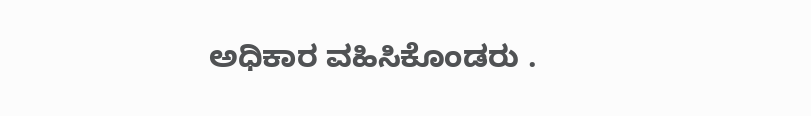ಅಧಿಕಾರ ವಹಿಸಿಕೊಂಡರು .